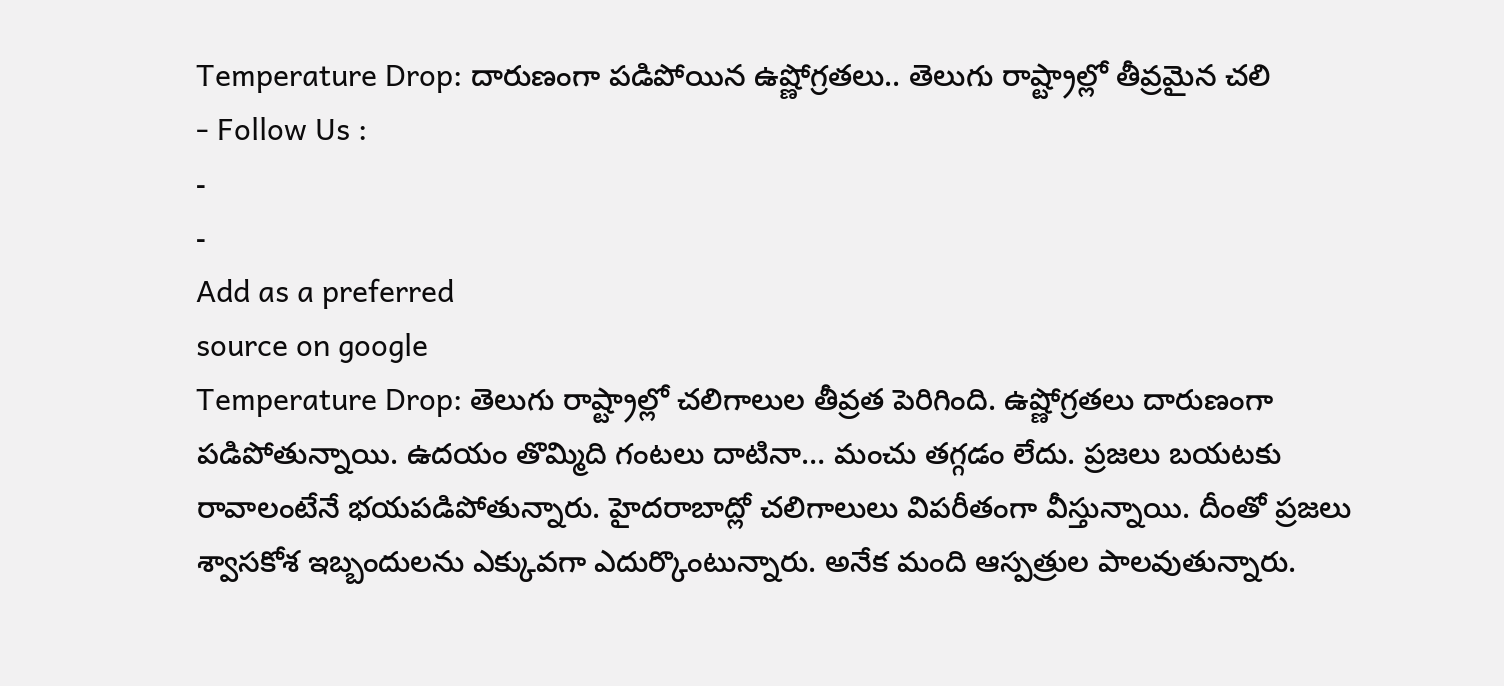Temperature Drop: దారుణంగా పడిపోయిన ఉష్ణోగ్రతలు.. తెలుగు రాష్ట్రాల్లో తీవ్రమైన చలి
- Follow Us :
-
-
Add as a preferred
source on google
Temperature Drop: తెలుగు రాష్ట్రాల్లో చలిగాలుల తీవ్రత పెరిగింది. ఉష్ణోగ్రతలు దారుణంగా పడిపోతున్నాయి. ఉదయం తొమ్మిది గంటలు దాటినా… మంచు తగ్గడం లేదు. ప్రజలు బయటకు రావాలంటేనే భయపడిపోతున్నారు. హైదరాబాద్లో చలిగాలులు విపరీతంగా వీస్తున్నాయి. దీంతో ప్రజలు శ్వాసకోశ ఇబ్బందులను ఎక్కువగా ఎదుర్కొంటున్నారు. అనేక మంది ఆస్పత్రుల పాలవుతున్నారు.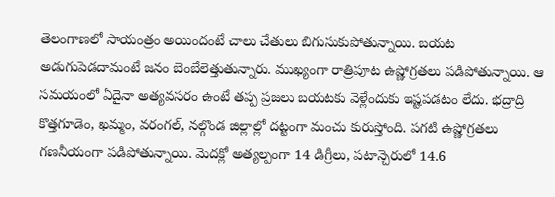తెలంగాణలో సాయంత్రం అయిందంటే చాలు చేతులు బిగుసుకుపోతున్నాయి. బయట అడుగుపెడదామంటే జనం బెంబేలెత్తుతున్నారు. ముఖ్యంగా రాత్రిపూట ఉష్ణోగ్రతలు పడిపోతున్నాయి. ఆ సమయంలో ఏదైనా అత్యవసరం ఉంటే తప్ప ప్రజలు బయటకు వెళ్లేందుకు ఇష్టపడటం లేదు. భద్రాద్రి కొత్తగూడెం, ఖమ్మం, వరంగల్, నల్గొండ జిల్లాల్లో దట్టంగా మంచు కురుస్తోంది. పగటి ఉష్ణోగ్రతలు గణనీయంగా పడిపోతున్నాయి. మెదక్లో అత్యల్పంగా 14 డిగ్రీలు, పటాన్చెరులో 14.6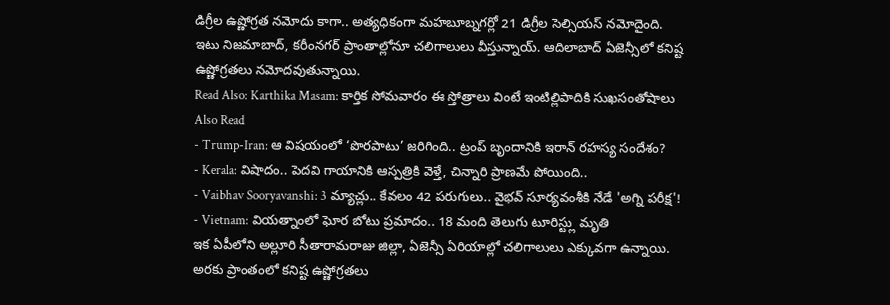డిగ్రీల ఉష్ణోగ్రత నమోదు కాగా.. అత్యధికంగా మహబూబ్నగర్లో 21 డిగ్రీల సెల్సియస్ నమోదైంది. ఇటు నిజమాబాద్, కరీంనగర్ ప్రాంతాల్లోనూ చలిగాలులు వీస్తున్నాయ్. ఆదిలాబాద్ ఏజెన్సీలో కనిష్ట ఉష్ణోగ్రతలు నమోదవుతున్నాయి.
Read Also: Karthika Masam: కార్తిక సోమవారం ఈ స్తోత్రాలు వింటే ఇంటిల్లిపాదికి సుఖసంతోషాలు
Also Read
- Trump-Iran: ఆ విషయంలో ‘పొరపాటు’ జరిగింది.. ట్రంప్ బృందానికి ఇరాన్ రహస్య సందేశం?
- Kerala: విషాదం.. పెదవి గాయానికి ఆస్పత్రికి వెళ్తే, చిన్నారి ప్రాణమే పోయింది..
- Vaibhav Sooryavanshi: 3 మ్యాచ్లు.. కేవలం 42 పరుగులు.. వైభవ్ సూర్యవంశీకి నేడే 'అగ్ని పరీక్ష'!
- Vietnam: వియత్నాంలో ఘోర బోటు ప్రమాదం.. 18 మంది తెలుగు టూరిస్ట్లు మృతి
ఇక ఏపీలోని అల్లూరి సీతారామరాజు జిల్లా, ఏజెన్సీ ఏరియాల్లో చలిగాలులు ఎక్కువగా ఉన్నాయి. అరకు ప్రాంతంలో కనిష్ట ఉష్ణోగ్రతలు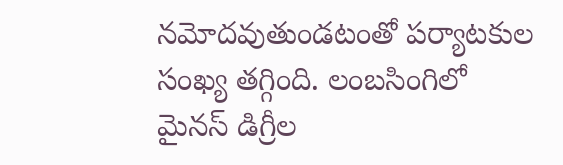నమోదవుతుండటంతో పర్యాటకుల సంఖ్య తగ్గింది. లంబసింగిలో మైనస్ డిగ్రీల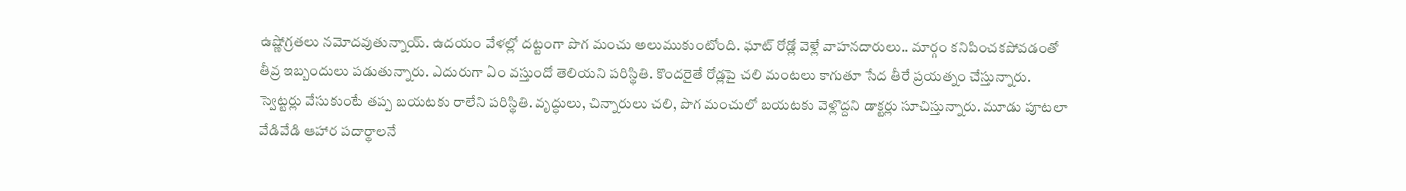ఉష్ణోగ్రతలు నమోదవుతున్నాయ్. ఉదయం వేళల్లో దట్టంగా పొగ మంచు అలుముకుంటోంది. ఘాట్ రోడ్లో వెళ్లే వాహనదారులు.. మార్గం కనిపించకపోవడంతో తీవ్ర ఇబ్బందులు పడుతున్నారు. ఎదురుగా ఏం వస్తుందో తెలియని పరిస్థితి. కొందరైతే రోడ్లపై చలి మంటలు కాగుతూ సేద తీరే ప్రయత్నం చేస్తున్నారు. స్వెట్టర్లు వేసుకుంటే తప్ప బయటకు రాలేని పరిస్థితి. వృద్ధులు, చిన్నారులు చలి, పొగ మంచులో బయటకు వెళ్లొద్దని డాక్టర్లు సూచిస్తున్నారు. మూడు పూటలా వేడివేడి ఆహార పదార్థాలనే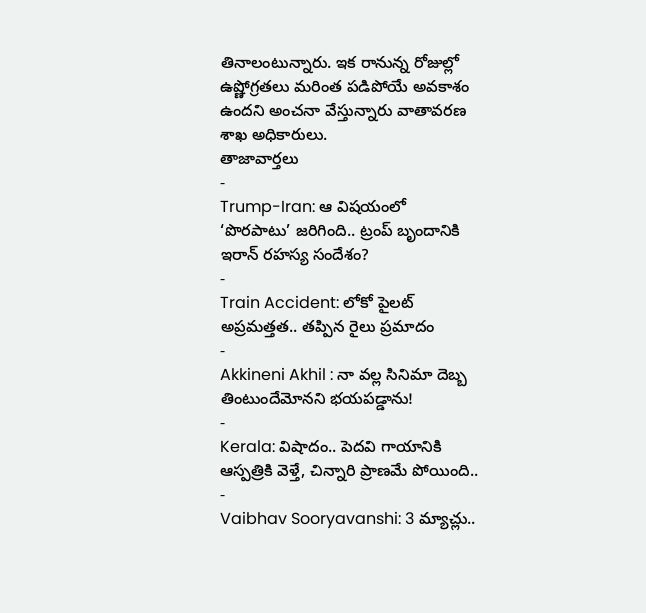తినాలంటున్నారు. ఇక రానున్న రోజుల్లో ఉష్ణోగ్రతలు మరింత పడిపోయే అవకాశం ఉందని అంచనా వేస్తున్నారు వాతావరణ శాఖ అధికారులు.
తాజావార్తలు
-
Trump-Iran: ఆ విషయంలో ‘పొరపాటు’ జరిగింది.. ట్రంప్ బృందానికి ఇరాన్ రహస్య సందేశం?
-
Train Accident: లోకో పైలట్ అప్రమత్తత.. తప్పిన రైలు ప్రమాదం
-
Akkineni Akhil : నా వల్ల సినిమా దెబ్బ తింటుందేమోనని భయపడ్డాను!
-
Kerala: విషాదం.. పెదవి గాయానికి ఆస్పత్రికి వెళ్తే, చిన్నారి ప్రాణమే పోయింది..
-
Vaibhav Sooryavanshi: 3 మ్యాచ్లు..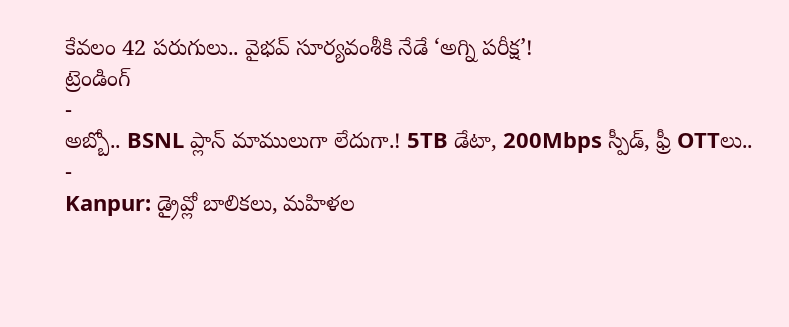కేవలం 42 పరుగులు.. వైభవ్ సూర్యవంశీకి నేడే ‘అగ్ని పరీక్ష’!
ట్రెండింగ్
-
అబ్బో.. BSNL ప్లాన్ మాములుగా లేదుగా.! 5TB డేటా, 200Mbps స్పీడ్, ఫ్రీ OTTలు..
-
Kanpur: డ్రైవ్లో బాలికలు, మహిళల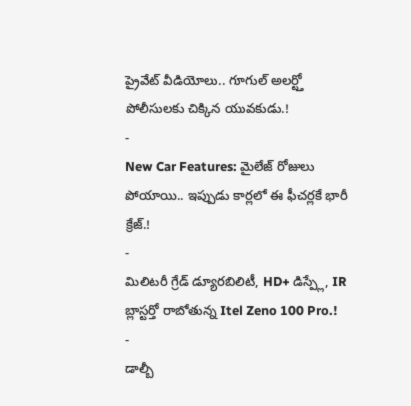ప్రైవేట్ వీడియోలు.. గూగుల్ అలర్ట్తో పోలీసులకు చిక్కిన యువకుడు.!
-
New Car Features: మైలేజ్ రోజులు పోయాయి.. ఇప్పుడు కార్లలో ఈ ఫీచర్లకే భారీ క్రేజ్.!
-
మిలిటరీ గ్రేడ్ డ్యూరబిలిటీ, HD+ డిస్ప్లే, IR బ్లాస్టర్తో రాబోతున్న Itel Zeno 100 Pro.!
-
డాల్బీ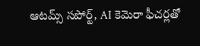ఆటమ్స్ సపోర్ట్, AI కెమెరా ఫీచర్లతో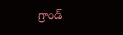గ్రాండ్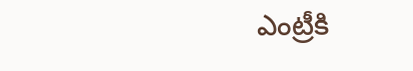ఎంట్రీకి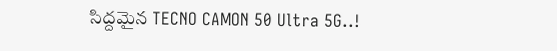సిద్దమైన TECNO CAMON 50 Ultra 5G..!